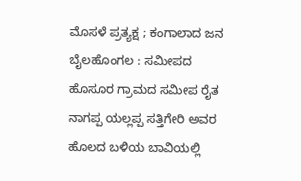ಮೊಸಳೆ ಪ್ರತ್ಯಕ್ಷ ; ಕಂಗಾಲಾದ ಜನ
ಬೈಲಹೊಂಗಲ : ಸಮೀಪದ ಹೊಸೂರ ಗ್ರಾಮದ ಸಮೀಪ ರೈತ ನಾಗಪ್ಪ ಯಲ್ಲಪ್ಪ ಸತ್ತಿಗೇರಿ ಅವರ ಹೊಲದ ಬಳಿಯ ಬಾವಿಯಲ್ಲಿ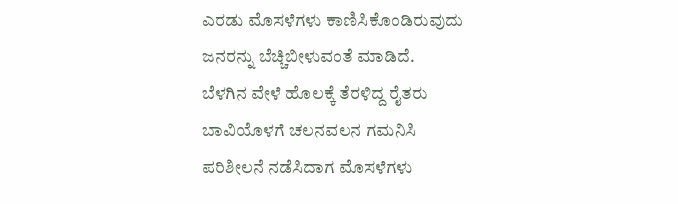ಎರಡು ಮೊಸಳೆಗಳು ಕಾಣಿಸಿಕೊಂಡಿರುವುದು ಜನರನ್ನು ಬೆಚ್ಚಿಬೀಳುವಂತೆ ಮಾಡಿದೆ.
ಬೆಳಗಿನ ವೇಳೆ ಹೊಲಕ್ಕೆ ತೆರಳಿದ್ದ ರೈತರು ಬಾವಿಯೊಳಗೆ ಚಲನವಲನ ಗಮನಿಸಿ ಪರಿಶೀಲನೆ ನಡೆಸಿದಾಗ ಮೊಸಳೆಗಳು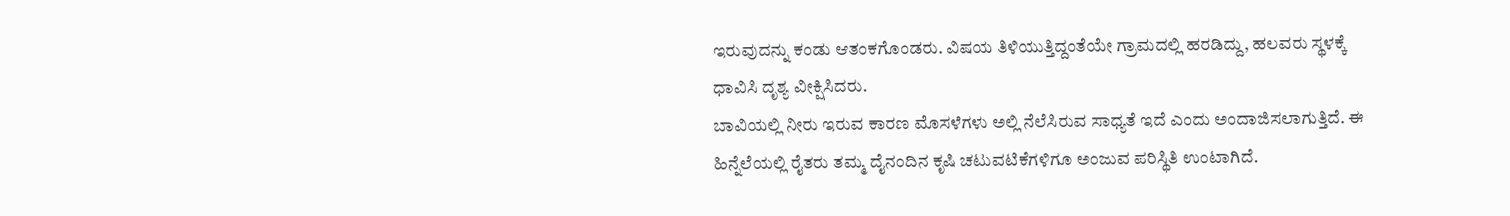ಇರುವುದನ್ನು ಕಂಡು ಆತಂಕಗೊಂಡರು. ವಿಷಯ ತಿಳಿಯುತ್ತಿದ್ದಂತೆಯೇ ಗ್ರಾಮದಲ್ಲಿ ಹರಡಿದ್ದು, ಹಲವರು ಸ್ಥಳಕ್ಕೆ ಧಾವಿಸಿ ದೃಶ್ಯ ವೀಕ್ಷಿಸಿದರು.
ಬಾವಿಯಲ್ಲಿ ನೀರು ಇರುವ ಕಾರಣ ಮೊಸಳೆಗಳು ಅಲ್ಲಿ ನೆಲೆಸಿರುವ ಸಾಧ್ಯತೆ ಇದೆ ಎಂದು ಅಂದಾಜಿಸಲಾಗುತ್ತಿದೆ. ಈ ಹಿನ್ನೆಲೆಯಲ್ಲಿ ರೈತರು ತಮ್ಮ ದೈನಂದಿನ ಕೃಷಿ ಚಟುವಟಿಕೆಗಳಿಗೂ ಅಂಜುವ ಪರಿಸ್ಥಿತಿ ಉಂಟಾಗಿದೆ.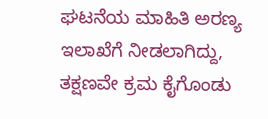ಘಟನೆಯ ಮಾಹಿತಿ ಅರಣ್ಯ ಇಲಾಖೆಗೆ ನೀಡಲಾಗಿದ್ದು, ತಕ್ಷಣವೇ ಕ್ರಮ ಕೈಗೊಂಡು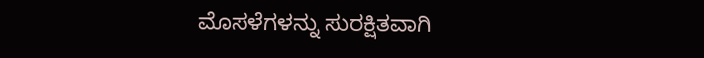ಮೊಸಳೆಗಳನ್ನು ಸುರಕ್ಷಿತವಾಗಿ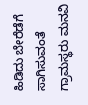ಹಿಡಿದು ಬೇರೆಡೆಗೆ ಸಾಗಿಸುವಂತೆ ಗ್ರಾಮಸ್ಥರು ಮನವಿ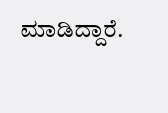ಮಾಡಿದ್ದಾರೆ.